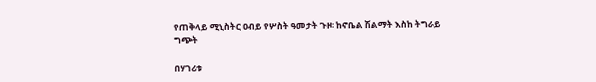የጠቅላይ ሚኒስትር ዐብይ የሦስት ዓመታት ጉዞ፡ ከኖቤል ሽልማት እስከ ትግራይ ግጭት

በሃገሪቱ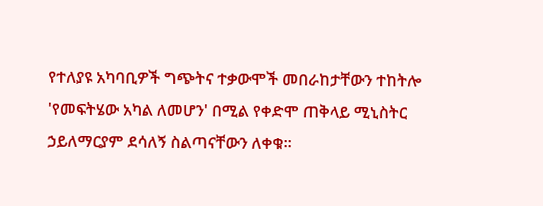የተለያዩ አካባቢዎች ግጭትና ተቃውሞች መበራከታቸውን ተከትሎ 'የመፍትሄው አካል ለመሆን' በሚል የቀድሞ ጠቅላይ ሚኒስትር ኃይለማርያም ደሳለኝ ስልጣናቸውን ለቀቁ።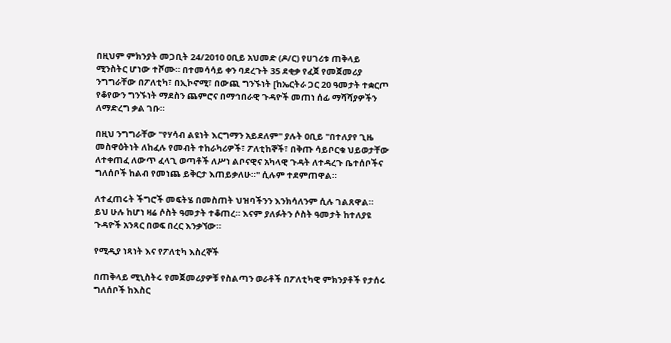በዚህም ምክንያት መጋቢት 24/2010 ዐቢይ አህመድ (ዶ/ር) የሀገሪቱ ጠቅላይ ሚንስትር ሆነው ተሾሙ። በተመሳሳይ ቀን ባደረጉት 35 ደቂቃ የፈጀ የመጀመሪያ ንግግራቸው በፖለቲካ፣ በኢኮኖሚ፣ በውጪ ግንኙነት [ከኤርትራ ጋር 20 ዓመታት ተቋርጦ የቆየውን ግንኙነት ማደስን ጨምሮና በማኅበራዊ ጉዳዮች መጠነ ሰፊ ማሻሻያዎችን ለማድረግ ቃል ገቡ።

በዚህ ንግግራቸው "የሃሳብ ልዩነት እርግማን አይደለም" ያሉት ዐቢይ "በተለያየ ጊዜ መስዋዕትነት ለከፈሉ የመብት ተከራካሪዎች፣ ፖለቲከኞች፣ በቅጡ ሳይቦርቁ ህይወታቸው ለተቀጠፈ ለውጥ ፈላጊ ወጣቶች ለሥነ ልቦናዊና አካላዊ ጉዳት ለተዳረጉ ቤተሰቦችና ግለሰቦች ከልብ የመነጨ ይቅርታ እጠይቃለሁ።" ሲሉም ተደምጠዋል።

ለተፈጠሩት ችግሮች መፍትሄ በመስጠት ህዝባችንን እንክሳለንም ሲሉ ገልጸዋል። ይህ ሁሉ ከሆነ ዛሬ ሶስት ዓመታት ተቆጠረ። እናም ያለፉትን ሶስት ዓመታት ከተለያዩ ጉዳዮች አንጻር በወፍ በረር እንቃኘው።

የሚዲያ ነጻነት እና የፖለቲካ እስረኞች

በጠቅላይ ሚኒስትሩ የመጀመሪያዎቹ የስልጣን ወራቶች በፖለቲካዊ ምክንያቶች የታሰሩ ግለሰቦች ከእስር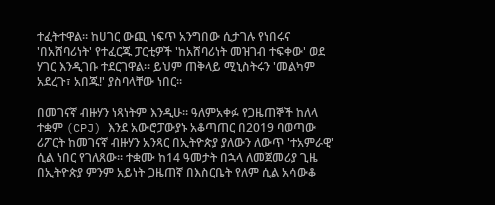ተፈትተዋል። ከሀገር ውጪ ነፍጥ አንግበው ሲታገሉ የነበሩና 'በአሸባሪነት' የተፈርጁ ፓርቲዎች 'ከአሸባሪነት መዝገብ ተፍቀው' ወደ ሃገር እንዲገቡ ተደርገዋል። ይህም ጠቅላይ ሚኒስትሩን 'መልካም አደረጉ፣ አበጁ!' ያስባላቸው ነበር።

በመገናኛ ብዙሃን ነጻነትም እንዲሁ። ዓለምአቀፉ የጋዜጠኞች ከለላ ተቋም (CPJ) እንደ አውሮፓውያኑ አቆጣጠር በ2019 ባወጣው ሪፖርት ከመገናኛ ብዙሃን አንጻር በኢትዮጵያ ያለውን ለውጥ 'ተአምራዊ' ሲል ነበር የገለጸው። ተቋሙ ከ14 ዓመታት በኋላ ለመጀመሪያ ጊዜ በኢትዮጵያ ምንም አይነት ጋዜጠኛ በእስርቤት የለም ሲል አሳውቆ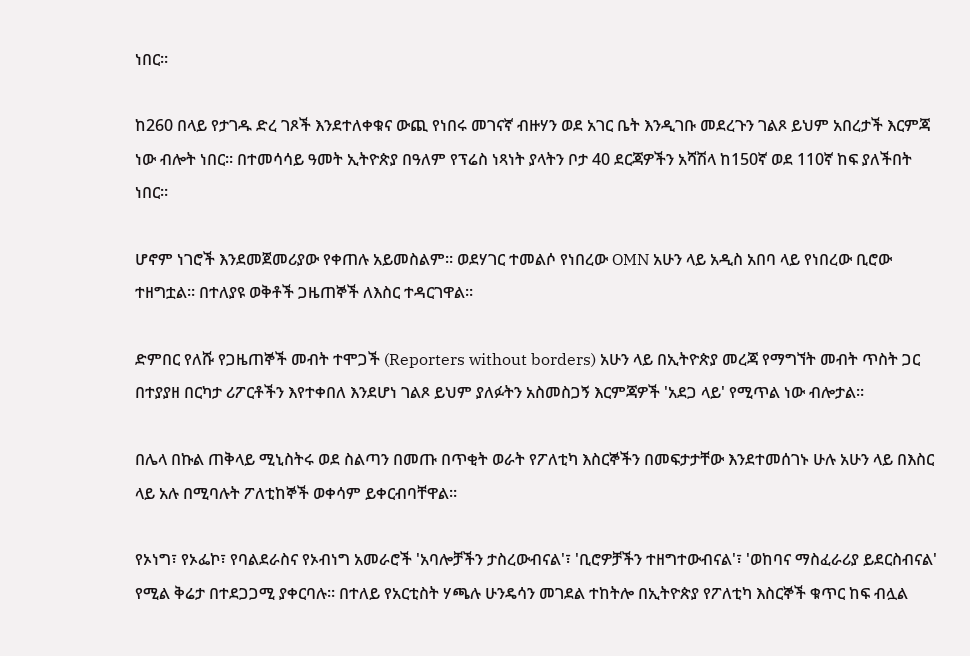ነበር።

ከ260 በላይ የታገዱ ድረ ገጾች እንደተለቀቁና ውጪ የነበሩ መገናኛ ብዙሃን ወደ አገር ቤት እንዲገቡ መደረጉን ገልጾ ይህም አበረታች እርምጃ ነው ብሎት ነበር። በተመሳሳይ ዓመት ኢትዮጵያ በዓለም የፕሬስ ነጻነት ያላትን ቦታ 40 ደርጃዎችን አሻሽላ ከ150ኛ ወደ 110ኛ ከፍ ያለችበት ነበር።

ሆኖም ነገሮች እንደመጀመሪያው የቀጠሉ አይመስልም። ወደሃገር ተመልሶ የነበረው OMN አሁን ላይ አዲስ አበባ ላይ የነበረው ቢሮው ተዘግቷል። በተለያዩ ወቅቶች ጋዜጠኞች ለእስር ተዳርገዋል።

ድምበር የለሹ የጋዜጠኞች መብት ተሞጋች (Reporters without borders) አሁን ላይ በኢትዮጵያ መረጃ የማግኘት መብት ጥስት ጋር በተያያዘ በርካታ ሪፖርቶችን እየተቀበለ እንደሆነ ገልጾ ይህም ያለፉትን አስመስጋኝ እርምጃዎች 'አደጋ ላይ' የሚጥል ነው ብሎታል።

በሌላ በኩል ጠቅላይ ሚኒስትሩ ወደ ስልጣን በመጡ በጥቂት ወራት የፖለቲካ እስርኞችን በመፍታታቸው እንደተመሰገኑ ሁሉ አሁን ላይ በእስር ላይ አሉ በሚባሉት ፖለቲከኞች ወቀሳም ይቀርብባቸዋል።

የኦነግ፣ የኦፌኮ፣ የባልደራስና የኦብነግ አመራሮች 'አባሎቻችን ታስረውብናል'፣ 'ቢሮዎቻችን ተዘግተውብናል'፣ 'ወከባና ማስፈራሪያ ይደርስብናል' የሚል ቅሬታ በተደጋጋሚ ያቀርባሉ። በተለይ የአርቲስት ሃጫሉ ሁንዴሳን መገደል ተከትሎ በኢትዮጵያ የፖለቲካ እስርኞች ቁጥር ከፍ ብሏል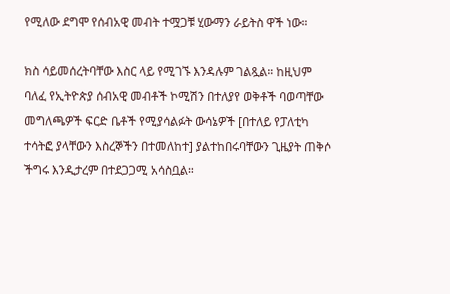የሚለው ደግሞ የሰብአዊ መብት ተሟጋቹ ሂውማን ራይትስ ዋች ነው።

ክስ ሳይመሰረትባቸው እስር ላይ የሚገኙ እንዳሉም ገልጿል። ከዚህም ባለፈ የኢትዮጵያ ሰብአዊ መብቶች ኮሚሽን በተለያየ ወቅቶች ባወጣቸው መግለጫዎች ፍርድ ቤቶች የሚያሳልፉት ውሳኔዎች [በተለይ የፓለቲካ ተሳትፎ ያላቸውን እስረኞችን በተመለከተ] ያልተከበሩባቸውን ጊዜያት ጠቅሶ ችግሩ እንዲታረም በተደጋጋሚ አሳስቧል።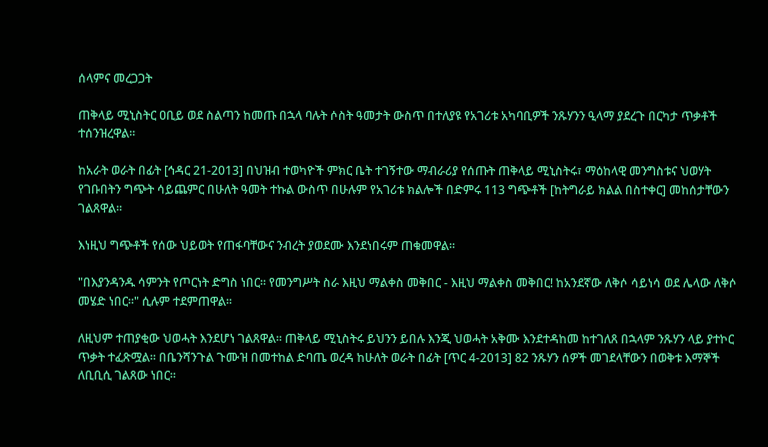ሰላምና መረጋጋት

ጠቅላይ ሚኒስትር ዐቢይ ወደ ስልጣን ከመጡ በኋላ ባሉት ሶስት ዓመታት ውስጥ በተለያዩ የአገሪቱ አካባቢዎች ንጹሃንን ዒላማ ያደረጉ በርካታ ጥቃቶች ተሰንዝረዋል።

ከአራት ወራት በፊት [ኅዳር 21-2013] በህዝብ ተወካዮች ምክር ቤት ተገኝተው ማብራሪያ የሰጡት ጠቅላይ ሚኒስትሩ፣ ማዕከላዊ መንግስቱና ህወሃት የገቡበትን ግጭት ሳይጨምር በሁለት ዓመት ተኩል ውስጥ በሁሉም የአገሪቱ ክልሎች በድምሩ 113 ግጭቶች [ከትግራይ ክልል በስተቀር] መከሰታቸውን ገልጸዋል።

እነዚህ ግጭቶች የሰው ህይወት የጠፋባቸውና ንብረት ያወደሙ እንደነበሩም ጠቁመዋል።

"በእያንዳንዱ ሳምንት የጦርነት ድግስ ነበር። የመንግሥት ስራ እዚህ ማልቀስ መቅበር - እዚህ ማልቀስ መቅበር! ከአንደኛው ለቅሶ ሳይነሳ ወደ ሌላው ለቅሶ መሄድ ነበር።" ሲሉም ተደምጠዋል።

ለዚህም ተጠያቂው ህወሓት እንደሆነ ገልጸዋል። ጠቅላይ ሚኒስትሩ ይህንን ይበሉ እንጂ ህወሓት አቅሙ እንደተዳከመ ከተገለጸ በኋላም ንጹሃን ላይ ያተኮር ጥቃት ተፈጽሟል። በቤንሻንጉል ጉሙዝ በመተከል ድባጤ ወረዳ ከሁለት ወራት በፊት [ጥር 4-2013] 82 ንጹሃን ሰዎች መገደላቸውን በወቅቱ እማኞች ለቢቢሲ ገልጸው ነበር።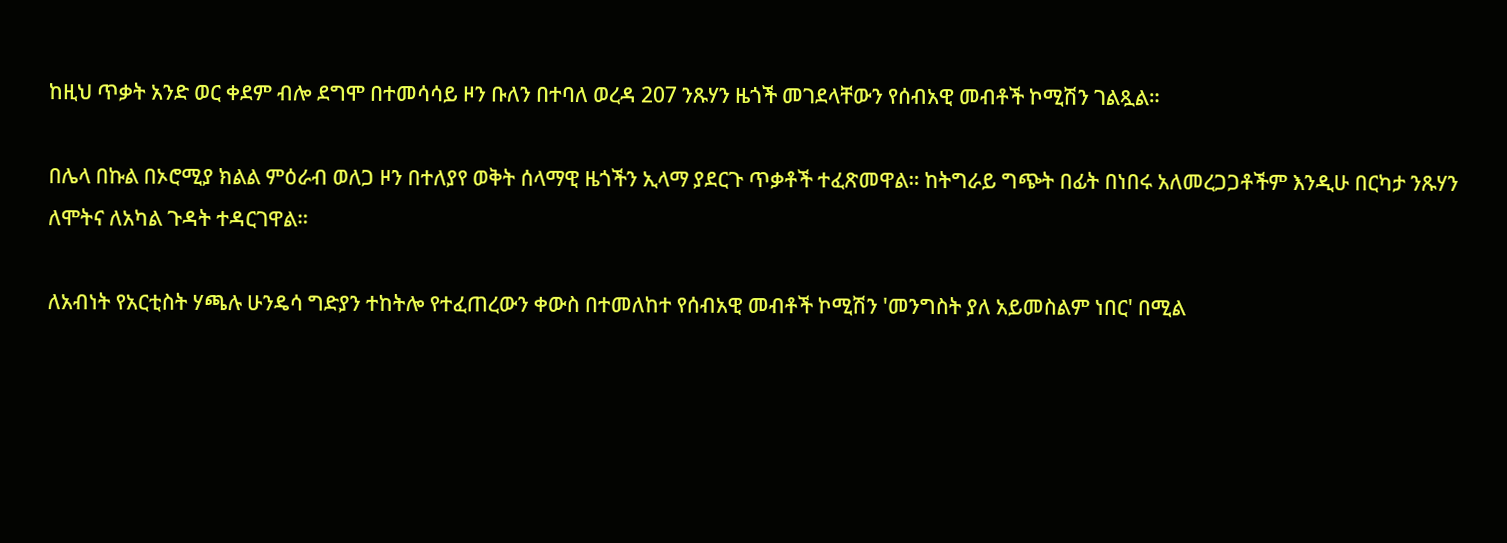ከዚህ ጥቃት አንድ ወር ቀደም ብሎ ደግሞ በተመሳሳይ ዞን ቡለን በተባለ ወረዳ 207 ንጹሃን ዜጎች መገደላቸውን የሰብአዊ መብቶች ኮሚሽን ገልጿል።

በሌላ በኩል በኦሮሚያ ክልል ምዕራብ ወለጋ ዞን በተለያየ ወቅት ሰላማዊ ዜጎችን ኢላማ ያደርጉ ጥቃቶች ተፈጽመዋል። ከትግራይ ግጭት በፊት በነበሩ አለመረጋጋቶችም እንዲሁ በርካታ ንጹሃን ለሞትና ለአካል ጉዳት ተዳርገዋል።

ለአብነት የአርቲስት ሃጫሉ ሁንዴሳ ግድያን ተከትሎ የተፈጠረውን ቀውስ በተመለከተ የሰብአዊ መብቶች ኮሚሽን 'መንግስት ያለ አይመስልም ነበር' በሚል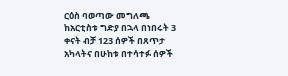ርዕስ ባወጣው መግለጫ ከአርቲስቱ ግድያ በኋላ በነበሩት 3 ቀናት ብቻ 123 ሰዎች በጸጥታ አካላትና በሁከቱ በተሳተፉ ሰዎች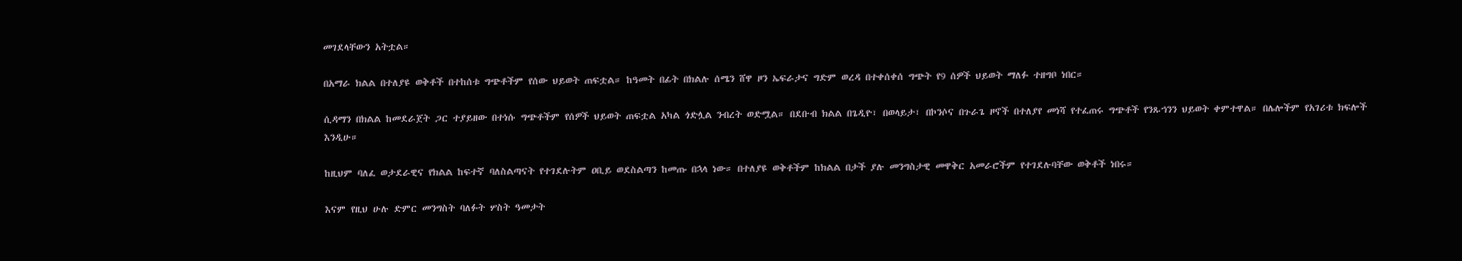መገደላቸውን አትቷል።

በአማራ ክልል በተለያዩ ወቅቶች በተከሰቱ ግጭቶችም የሰው ህይወት ጠፍቷል። ከዓመት በፊት በክልሉ ሰሜን ሸዋ ዞን ኤፍራታና ግድም ወረዳ በተቀሰቀሰ ግጭት የ9 ሰዎች ህይወት ማለፉ ተዘግቦ ነበር።

ሲዳማን በክልል ከመደራጀት ጋር ተያይዘው በተነሱ ግጭቶችም የሰዎች ህይወት ጠፍቷል አካል ጎድሏል ንብረት ወድሟል። በደቡብ ክልል በጌዲዮ፣ በወላይታ፣ በኮንሶና በጉራጌ ዞኖች በተለያየ መነሻ የተፈጠሩ ግጭቶች የንጹኀንን ህይወት ቀምተዋል። በሌሎችም የአገሪቱ ክፍሎች እንዲሁ።

ከዚህም ባለፈ ወታደራዊና የክልል ከፍተኛ ባለስልጣናት የተገደሉትም ዐቢይ ወደስልጣን ከመጡ በኋላ ነው። በተለያዩ ወቅቶችም ከክልል በታች ያሉ መንግስታዊ መዋቅር አመራሮችም የተገደሉባቸው ወቅቶች ነበሩ።

እናም የዚህ ሁሉ ድምር መንግስት ባለፉት ሦስት ዓመታት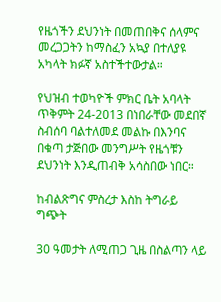የዜጎችን ደህንነት በመጠበቅና ሰላምና መረጋጋትን ከማስፈን አኳያ በተለያዩ አካላት ክፉኛ አስተችተውታል።

የህዝብ ተወካዮች ምክር ቤት አባላት ጥቅምት 24-2013 በነበራቸው መደበኛ ስብሰባ ባልተለመደ መልኩ በእንባና በቁጣ ታጅበው መንግሥት የዜጎቹን ደህንነት እንዲጠብቅ አሳስበው ነበር።

ከብልጽግና ምስረታ እስከ ትግራይ ግጭት

30 ዓመታት ለሚጠጋ ጊዜ በስልጣን ላይ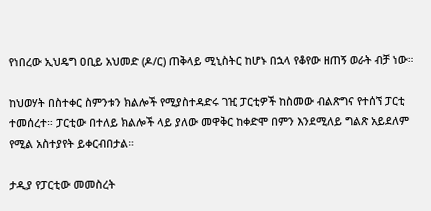የነበረው ኢህዴግ ዐቢይ አህመድ (ዶ/ር) ጠቅላይ ሚኒስትር ከሆኑ በኋላ የቆየው ዘጠኝ ወራት ብቻ ነው።

ከህወሃት በስተቀር ስምንቱን ክልሎች የሚያስተዳድሩ ገዢ ፓርቲዎች ከስመው ብልጽግና የተሰኘ ፓርቲ ተመሰረተ። ፓርቲው በተለይ ክልሎች ላይ ያለው መዋቅር ከቀድሞ በምን እንደሚለይ ግልጽ አይደለም የሚል አስተያየት ይቀርብበታል።

ታዲያ የፓርቲው መመስረት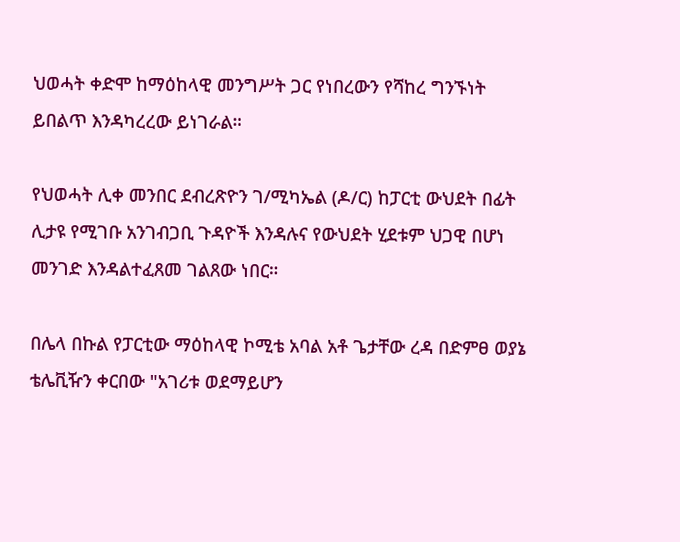ህወሓት ቀድሞ ከማዕከላዊ መንግሥት ጋር የነበረውን የሻከረ ግንኙነት ይበልጥ እንዳካረረው ይነገራል።

የህወሓት ሊቀ መንበር ደብረጽዮን ገ/ሚካኤል (ዶ/ር) ከፓርቲ ውህደት በፊት ሊታዩ የሚገቡ አንገብጋቢ ጉዳዮች እንዳሉና የውህደት ሂደቱም ህጋዊ በሆነ መንገድ እንዳልተፈጸመ ገልጸው ነበር።

በሌላ በኩል የፓርቲው ማዕከላዊ ኮሚቴ አባል አቶ ጌታቸው ረዳ በድምፀ ወያኔ ቴሌቪዥን ቀርበው "አገሪቱ ወደማይሆን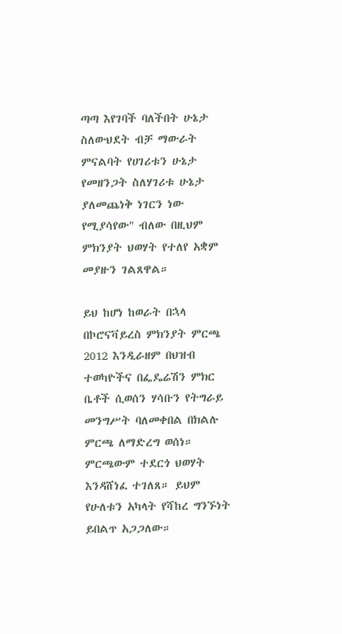ጣጣ እየገባች ባለችበት ሁኔታ ስለውህደት ብቻ ማውራት ምናልባት የሀገሪቱን ሁኔታ የመዘንጋት ስለሃገሪቱ ሁኔታ ያለመጨነቅ ነገርን ነው የሚያሳየው" ብለው በዚህም ምክንያት ህወሃት የተለየ አቋም መያዙን ገልጸዋል።

ይህ ከሆነ ከወራት በኋላ በኮሮናቫይረስ ምክንያት ምርጫ 2012 እንዲራዘም በህዝብ ተወካዮችና በፌዴሬሽን ምክር ቤቶች ሲወሰን ሃሳቡን የትግራይ መንግሥት ባለመቀበል በክልሉ ምርጫ ለማድረግ ወሰነ። ምርጫውም ተደርጎ ህወሃት እንዳሸነፈ ተገለጸ። ይህም የሁለቱን አካላት የሻከረ ግንኙነት ይበልጥ አጋጋለው።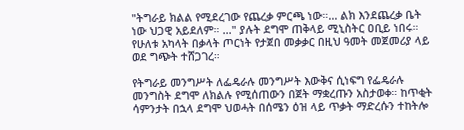"ትግራይ ክልል የሚደረገው የጨረቃ ምርጫ ነው።... ልክ እንደጨረቃ ቤት ነው ህጋዊ አይደለም። ..." ያሉት ደግሞ ጠቅላይ ሚኒስትር ዐቢይ ነበሩ። የሁለቱ አካላት በቃላት ጦርነት የታጀበ መቃቃር በዚህ ዓመት መጀመሪያ ላይ ወደ ግጭት ተሸጋገረ።

የትግራይ መንግሥት ለፌዴራሉ መንግሥት እውቅና ሲነፍግ የፌዴራሉ መንግስት ደግሞ ለክልሉ የሚሰጠውን በጀት ማቋረጡን አስታወቀ። ከጥቂት ሳምንታት በኋላ ደግሞ ህወሓት በሰሜን ዕዝ ላይ ጥቃት ማድረሱን ተከትሎ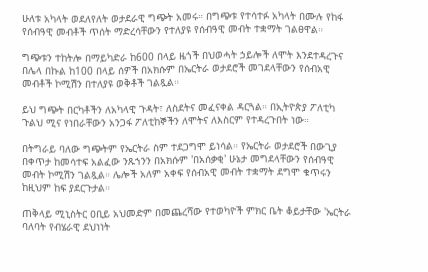ሁለቱ አካላት ወደለየለት ወታደራዊ ግጭት አመሩ። በግጭቱ የተሳተፉ አካላት በሙሉ የከፋ የሰብዓዊ መብቶች ጥሰት ማድረሳቸውን የተለያዩ የሰብዓዊ መብት ተቋማት ገልፀዋል።

ግጭቱን ተከትሎ በማይካድራ ከ600 በላይ ዜጎች በህወሓት ኃይሎች ለሞት እንደተዳረጉና በሌላ በኩል ከ100 በላይ ሰዎች በአክሱም በኤርትራ ወታደሮች መገደላቸውን የሰብአዊ መብቶች ኮሚሽን በተለያዩ ወቅቶች ገልጿል።

ይህ ግጭት በርካቶችን ለአካላዊ ጉዳት፣ ለስደትና መፈናቀል ዳርጓል። በኢትዮጵያ ፖለቲካ ጉልህ ሚና የነበራቸውን አንጋፋ ፖለቲከኞችን ለሞትና ለእስርም የተዳረጉበት ነው።

በትግራይ ባለው ግጭትም የኤርትራ ስም ተደጋግሞ ይነሳል። የኤርትራ ወታደሮች በውጊያ በቀጥታ ከመሳተፍ አልፈው ንጹኀንን በአክሱም 'በአሰቃቂ' ሁኔታ መግደላቸውን የሰብዓዊ መብት ኮሚሽን ገልጿል። ሌሎች አለም አቀፍ የሰብአዊ መብት ተቋማት ደግሞ ቁጥሩን ከዚህም ከፍ ያደርጉታል።

ጠቅላይ ሚኒስትር ዐቢይ አህመድም በመጨረሻው የተወካዮች ምክር ቤት ቆይታቸው 'ኤርትራ ባለባት የብሄራዊ ደህነነት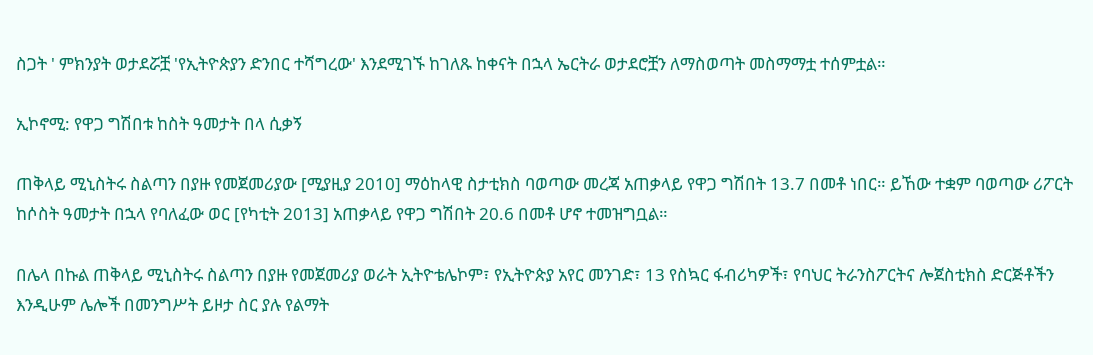ስጋት ' ምክንያት ወታደሯቿ 'የኢትዮጵያን ድንበር ተሻግረው' እንደሚገኙ ከገለጹ ከቀናት በኋላ ኤርትራ ወታደሮቿን ለማስወጣት መስማማቷ ተሰምቷል።

ኢኮኖሚ: የዋጋ ግሽበቱ ከስት ዓመታት በላ ሲቃኝ

ጠቅላይ ሚኒስትሩ ስልጣን በያዙ የመጀመሪያው [ሚያዚያ 2010] ማዕከላዊ ስታቲክስ ባወጣው መረጃ አጠቃላይ የዋጋ ግሽበት 13.7 በመቶ ነበር። ይኸው ተቋም ባወጣው ሪፖርት ከሶስት ዓመታት በኋላ የባለፈው ወር [የካቲት 2013] አጠቃላይ የዋጋ ግሽበት 20.6 በመቶ ሆኖ ተመዝግቧል።

በሌላ በኩል ጠቅላይ ሚኒስትሩ ስልጣን በያዙ የመጀመሪያ ወራት ኢትዮቴሌኮም፣ የኢትዮጵያ አየር መንገድ፣ 13 የስኳር ፋብሪካዎች፣ የባህር ትራንስፖርትና ሎጀስቲክስ ድርጅቶችን እንዲሁም ሌሎች በመንግሥት ይዞታ ስር ያሉ የልማት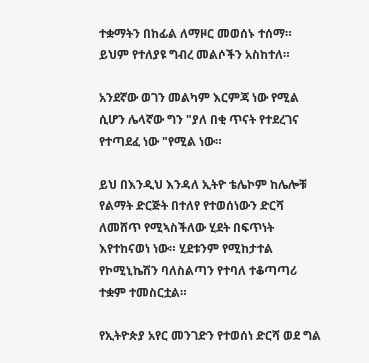ተቋማትን በከፊል ለማዞር መወሰኑ ተሰማ። ይህም የተለያዩ ግብረ መልሶችን አስከተለ።

አንደኛው ወገን መልካም እርምጃ ነው የሚል ሲሆን ሌላኛው ግን "ያለ በቂ ጥናት የተደረገና የተጣደፈ ነው "የሚል ነው።

ይህ በእንዲህ እንዳለ ኢትዮ ቴሌኮም ከሌሎቹ የልማት ድርጅት በተለየ የተወሰነውን ድርሻ ለመሸጥ የሚኣስችለው ሂደት በፍጥነት እየተከናወነ ነው። ሂደቱንም የሚከታተል የኮሚኒኬሽን ባለስልጣን የተባለ ተቆጣጣሪ ተቋም ተመስርቷል።

የኢትዮጵያ አየር መንገድን የተወሰነ ድርሻ ወደ ግል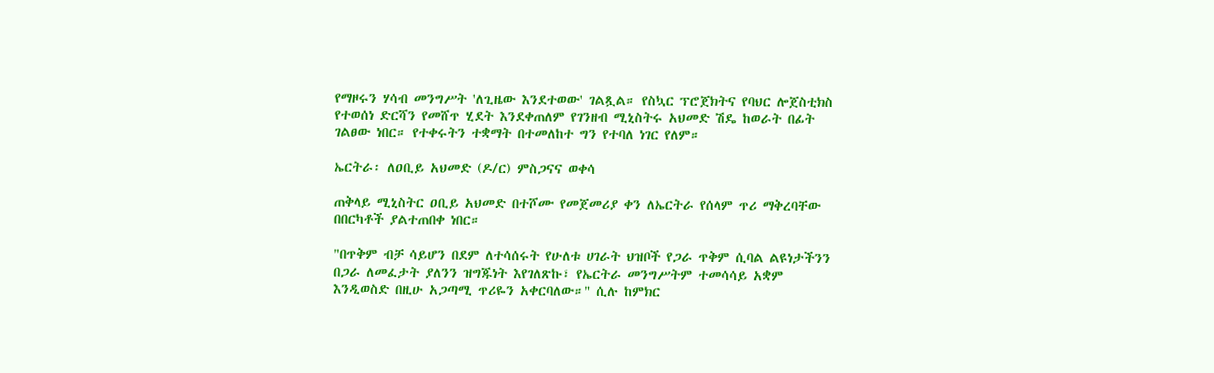የማዞሩን ሃሳብ መንግሥት 'ለጊዜው እንደተወው' ገልጿል። የስኳር ፕሮጀክትና የባህር ሎጀስቲክስ የተወሰነ ድርሻን የመሸጥ ሂደት እንደቀጠለም የገንዘብ ሚኒስትሩ አህመድ ሽዴ ከወራት በፊት ገልፀው ነበር። የተቀሩትን ተቋማት በተመለከተ ግን የተባለ ነገር የለም።

ኤርትራ፡ ለዐቢይ አህመድ (ዶ/ር) ምስጋናና ወቀሳ

ጠቅላይ ሚኒስትር ዐቢይ አህመድ በተሾሙ የመጀመሪያ ቀን ለኤርትራ የሰላም ጥሪ ማቅረባቸው በበርካቶች ያልተጠበቀ ነበር።

"በጥቅም ብቻ ሳይሆን በደም ለተሳሰሩት የሁለቱ ሀገራት ህዝቦች የጋራ ጥቅም ሲባል ልዩነታችንን በጋራ ለመፈታት ያለንን ዝግጁነት እየገለጽኩ፣ የኤርትራ መንግሥትም ተመሳሳይ አቋም እንዲወስድ በዚሁ አጋጣሚ ጥሪዬን አቀርባለው።" ሲሉ ከምክር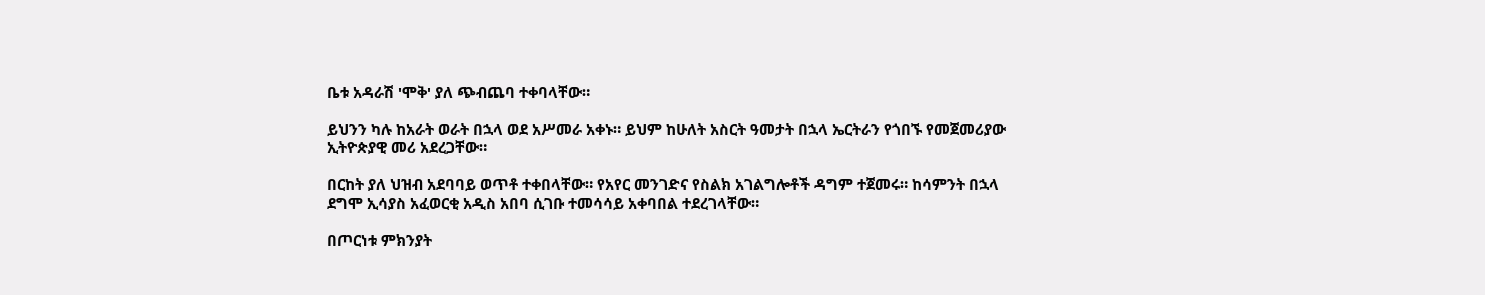ቤቱ አዳራሽ 'ሞቅ' ያለ ጭብጨባ ተቀባላቸው።

ይህንን ካሉ ከአራት ወራት በኋላ ወደ አሥመራ አቀኑ። ይህም ከሁለት አስርት ዓመታት በኋላ ኤርትራን የጎበኙ የመጀመሪያው ኢትዮጵያዊ መሪ አደረጋቸው።

በርከት ያለ ህዝብ አደባባይ ወጥቶ ተቀበላቸው። የአየር መንገድና የስልክ አገልግሎቶች ዳግም ተጀመሩ። ከሳምንት በኋላ ደግሞ ኢሳያስ አፈወርቂ አዲስ አበባ ሲገቡ ተመሳሳይ አቀባበል ተደረገላቸው።

በጦርነቱ ምክንያት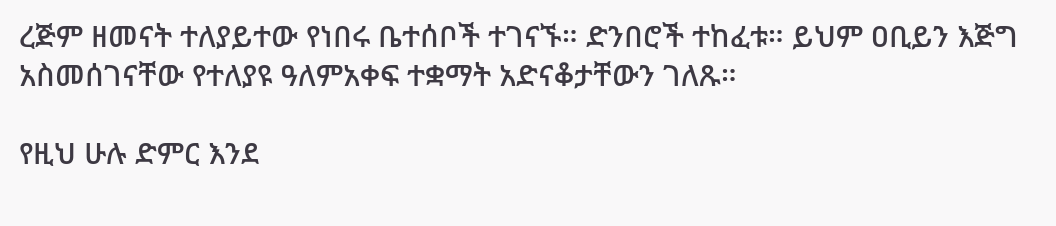ረጅም ዘመናት ተለያይተው የነበሩ ቤተሰቦች ተገናኙ። ድንበሮች ተከፈቱ። ይህም ዐቢይን እጅግ አስመሰገናቸው የተለያዩ ዓለምአቀፍ ተቋማት አድናቆታቸውን ገለጹ።

የዚህ ሁሉ ድምር እንደ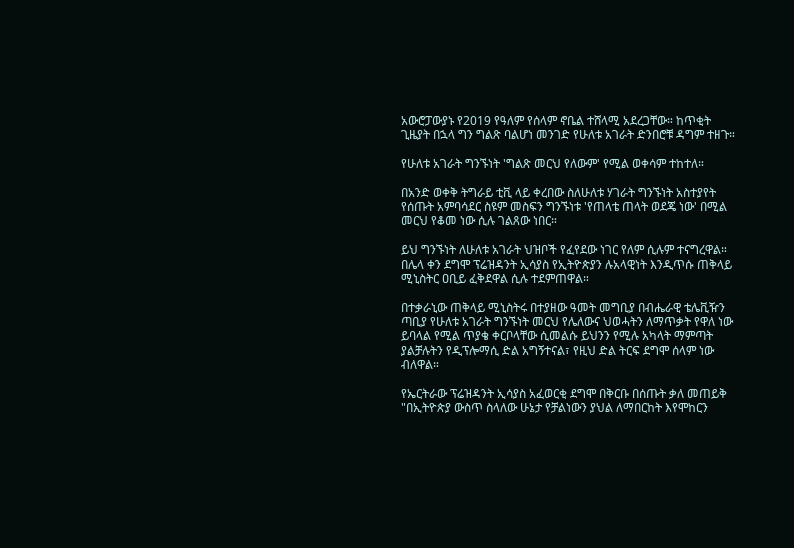አውሮፓውያኑ የ2019 የዓለም የሰላም ኖቤል ተሸላሚ አደረጋቸው። ከጥቂት ጊዜያት በኋላ ግን ግልጽ ባልሆነ መንገድ የሁለቱ አገራት ድንበሮቹ ዳግም ተዘጉ።

የሁለቱ አገራት ግንኙነት 'ግልጽ መርህ የለውም' የሚል ወቀሳም ተከተለ።

በአንድ ወቀቅ ትግራይ ቲቪ ላይ ቀረበው ስለሁለቱ ሃገራት ግንኙነት አስተያየት የሰጡት አምባሳደር ስዩም መስፍን ግንኙነቱ 'የጠላቴ ጠላት ወደጄ ነው' በሚል መርህ የቆመ ነው ሲሉ ገልጸው ነበር።

ይህ ግንኙነት ለሁለቱ አገራት ህዝቦች የፈየደው ነገር የለም ሲሉም ተናግረዋል። በሌላ ቀን ደግሞ ፕሬዝዳንት ኢሳያስ የኢትዮጵያን ሉአላዊነት እንዲጥሱ ጠቅላይ ሚኒስትር ዐቢይ ፈቅደዋል ሲሉ ተደምጠዋል።

በተቃራኒው ጠቅላይ ሚኒስትሩ በተያዘው ዓመት መግቢያ በብሔራዊ ቴሌቪዥን ጣቢያ የሁለቱ አገራት ግንኙነት መርህ የሌለውና ህወሓትን ለማጥቃት የዋለ ነው ይባላል የሚል ጥያቄ ቀርቦላቸው ሲመልሱ ይህንን የሚሉ አካላት ማምጣት ያልቻሉትን የዲፕሎማሲ ድል አግኝተናል፣ የዚህ ድል ትርፍ ደግሞ ሰላም ነው ብለዋል።

የኤርትራው ፕሬዝዳንት ኢሳያስ አፈወርቂ ደግሞ በቅርቡ በሰጡት ቃለ መጠይቅ "በኢትዮጵያ ውስጥ ስላለው ሁኔታ የቻልነውን ያህል ለማበርከት እየሞከርን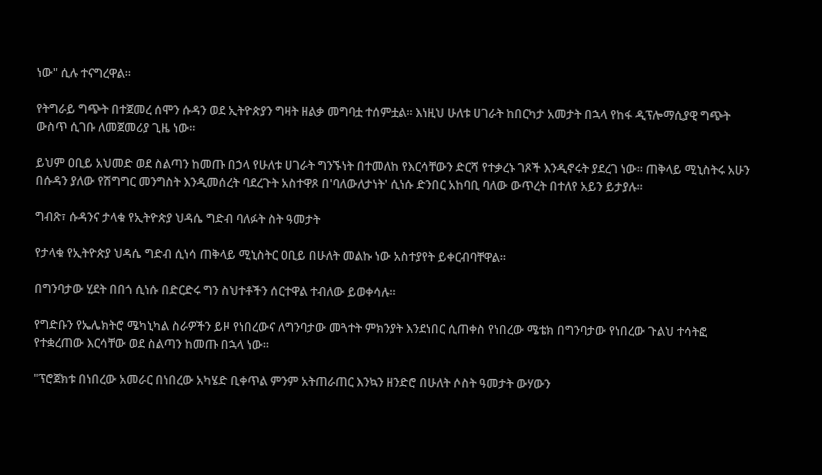ነው" ሲሉ ተናግረዋል።

የትግራይ ግጭት በተጀመረ ሰሞን ሱዳን ወደ ኢትዮጵያን ግዛት ዘልቃ መግባቷ ተሰምቷል። እነዚህ ሁለቱ ሀገራት ከበርካታ አመታት በኋላ የከፋ ዲፕሎማሲያዊ ግጭት ውስጥ ሲገቡ ለመጀመሪያ ጊዜ ነው።

ይህም ዐቢይ አህመድ ወደ ስልጣን ከመጡ በኃላ የሁለቱ ሀገራት ግንኙነት በተመለከ የእርሳቸውን ድርሻ የተቃረኑ ገጾች እንዲኖሩት ያደረገ ነው። ጠቅላይ ሚኒስትሩ አሁን በሱዳን ያለው የሽግግር መንግስት እንዲመሰረት ባደረጉት አስተዋጾ በ'ባለውለታነት' ሲነሱ ድንበር አከባቢ ባለው ውጥረት በተለየ አይን ይታያሉ።

ግብጽ፣ ሱዳንና ታላቁ የኢትዮጵያ ህዳሴ ግድብ ባለፉት ስት ዓመታት

የታላቁ የኢትዮጵያ ህዳሴ ግድብ ሲነሳ ጠቅላይ ሚኒስትር ዐቢይ በሁለት መልኩ ነው አስተያየት ይቀርብባቸዋል።

በግንባታው ሂደት በበጎ ሲነሱ በድርድሩ ግን ስህተቶችን ሰርተዋል ተብለው ይወቀሳሉ።

የግድቡን የኤሌክትሮ ሜካኒካል ስራዎችን ይዞ የነበረውና ለግንባታው መጓተት ምክንያት እንደነበር ሲጠቀስ የነበረው ሜቴክ በግንባታው የነበረው ጉልህ ተሳትፎ የተቋረጠው እርሳቸው ወደ ስልጣን ከመጡ በኋላ ነው።

"ፕሮጀክቱ በነበረው አመራር በነበረው አካሄድ ቢቀጥል ምንም አትጠራጠር እንኳን ዘንድሮ በሁለት ሶስት ዓመታት ውሃውን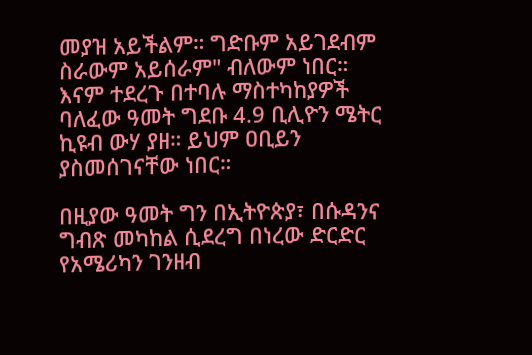መያዝ አይችልም። ግድቡም አይገደብም ስራውም አይሰራም" ብለውም ነበር። እናም ተደረጉ በተባሉ ማስተካከያዎች ባለፈው ዓመት ግደቡ 4.9 ቢሊዮን ሜትር ኪዩብ ውሃ ያዘ። ይህም ዐቢይን ያስመሰገናቸው ነበር።

በዚያው ዓመት ግን በኢትዮጵያ፣ በሱዳንና ግብጽ መካከል ሲደረግ በነረው ድርድር የአሜሪካን ገንዘብ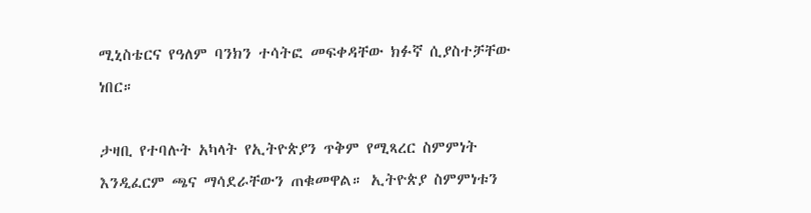ሚኒስቴርና የዓለም ባንክን ተሳትፎ መፍቀዳቸው ክፉኛ ሲያስተቻቸው ነበር።

ታዛቢ የተባሉት አካላት የኢትዮጵያን ጥቅም የሚጻረር ስምምነት እንዲፈርም ጫና ማሳደራቸውን ጠቁመዋል። ኢትዮጵያ ስምምነቱን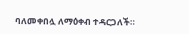ባለመቀበሏ ለማዕቀብ ተዳርጋለች።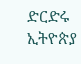ድርድሩ ኢትዮጵያ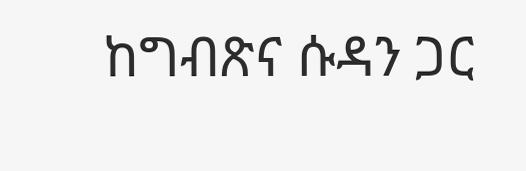ከግብጽና ሱዳን ጋር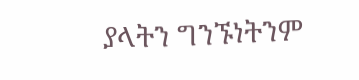ያላትን ግንኙነትንም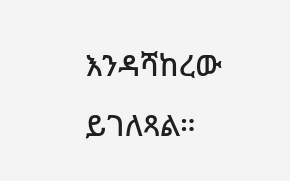እንዳሻከረው ይገለጻል።